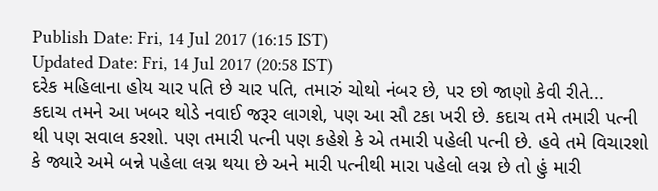Publish Date: Fri, 14 Jul 2017 (16:15 IST)
Updated Date: Fri, 14 Jul 2017 (20:58 IST)
દરેક મહિલાના હોય ચાર પતિ છે ચાર પતિ, તમારું ચોથો નંબર છે, પર છો જાણો કેવી રીતે...
કદાચ તમને આ ખબર થોડે નવાઈ જરૂર લાગશે, પણ આ સૌ ટકા ખરી છે. કદાચ તમે તમારી પત્ની થી પણ સવાલ કરશો. પણ તમારી પત્ની પણ કહેશે કે એ તમારી પહેલી પત્ની છે. હવે તમે વિચારશો કે જ્યારે અમે બન્ને પહેલા લગ્ન થયા છે અને મારી પત્નીથી મારા પહેલો લગ્ન છે તો હું મારી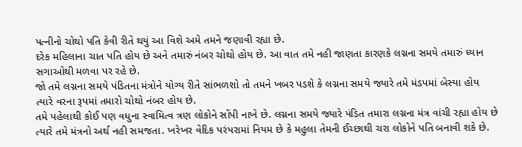પત્નીનો ચોથો પતિ કેવી રીતે થયું આ વિશે અમે તમને જણાવી રહ્યા છે.
દરેક મહિલાના ચાત પતિ હોય છે અને તમારું નંબર ચોથો હોય છે. આ વાત તમે નહી જાણતા કારણકે લગ્નના સમયે તમારું ધ્યાન સગાઓથી મળવા પર રહે છે.
જો તમે લગ્નના સમયે પંડિતના મંત્રોને યોગ્ય રીતે સાંભળશો તો તમને ખબર પડશે કે લગ્નના સમયે જ્યારે તમે મંડપમાં બેસ્યા હોય ત્યારે વરના રૂપમાં તમારો ચોથો નંબર હોય છે.
તમે પહેલાથી કોઈ પણ વધુના સ્વામિત્વ ત્રણ લોકોને સોંપી નાખે છે. લગ્નના સમયે જ્યારે પંડિત તમારા લગ્નના મંત્ર વાંચી રહ્યા હોય છે ત્યારે તમે મંત્રનો અર્થ નહી સમજતા. ખરેખર વેદિક પરંપરામાં નિયમ છે કે મહુલા તેમની ઈચ્છાથી ચરા લોકોને પતિ બનાવી શકે છે.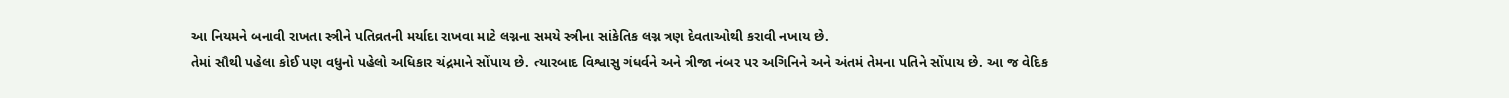આ નિયમને બનાવી રાખતા સ્ત્રીને પતિવ્રતની મર્યાદા રાખવા માટે લગ્નના સમયે સ્ત્રીના સાંકેતિક લગ્ન ત્રણ દેવતાઓથી કરાવી નખાય છે.
તેમાં સૌથી પહેલા કોઈ પણ વધુનો પહેલો અધિકાર ચંદ્રમાને સોંપાય છે. ત્યારબાદ વિશ્વાસુ ગંધર્વને અને ત્રીજા નંબર પર અગિનિને અને અંતમં તેમના પતિને સોંપાય છે. આ જ વેદિક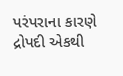પરંપરાના કારણે દ્રોપદી એકથી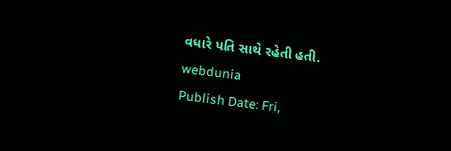વધારે પતિ સાથે રહેતી હતી.
webdunia
Publish Date: Fri,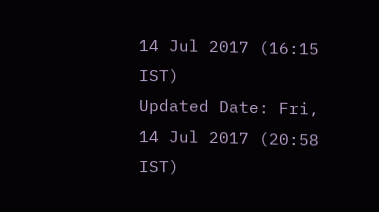14 Jul 2017 (16:15 IST)
Updated Date: Fri, 14 Jul 2017 (20:58 IST)